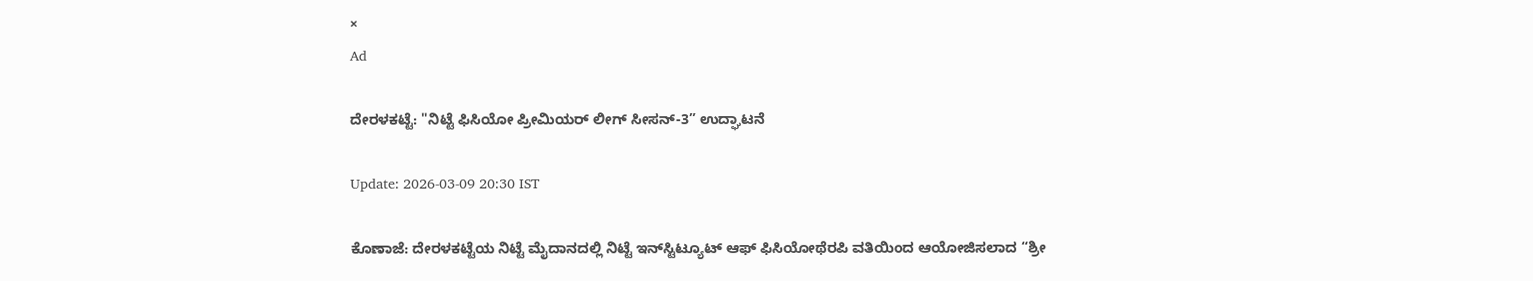×
Ad

ದೇರಳಕಟ್ಟೆ: "ನಿಟ್ಟೆ ಫಿಸಿಯೋ ಪ್ರೀಮಿಯರ್ ಲೀಗ್ ಸೀಸನ್-3” ಉದ್ಘಾಟನೆ

Update: 2026-03-09 20:30 IST

ಕೊಣಾಜೆ: ದೇರಳಕಟ್ಟೆಯ ನಿಟ್ಟೆ ಮೈದಾನದಲ್ಲಿ ನಿಟ್ಟೆ ಇನ್‌ಸ್ಟಿಟ್ಯೂಟ್ ಆಫ್ ಫಿಸಿಯೋಥೆರಪಿ ವತಿಯಿಂದ ಆಯೋಜಿಸಲಾದ “ಶ್ರೀ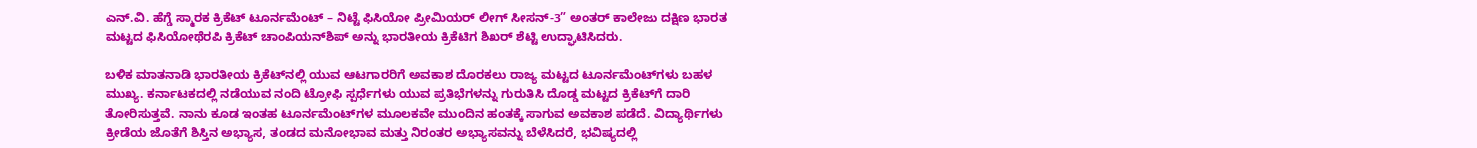ಎನ್.ವಿ. ಹೆಗ್ಡೆ ಸ್ಮಾರಕ ಕ್ರಿಕೆಟ್ ಟೂರ್ನಮೆಂಟ್ – ನಿಟ್ಟೆ ಫಿಸಿಯೋ ಪ್ರೀಮಿಯರ್ ಲೀಗ್ ಸೀಸನ್-3” ಅಂತರ್ ಕಾಲೇಜು ದಕ್ಷಿಣ ಭಾರತ ಮಟ್ಟದ ಫಿಸಿಯೋಥೆರಪಿ ಕ್ರಿಕೆಟ್ ಚಾಂಪಿಯನ್‌ಶಿಪ್‌ ಅನ್ನು ಭಾರತೀಯ ಕ್ರಿಕೆಟಿಗ ಶಿಖರ್ ಶೆಟ್ಟಿ ಉದ್ಘಾಟಿಸಿದರು.

ಬಳಿಕ ಮಾತನಾಡಿ ಭಾರತೀಯ ಕ್ರಿಕೆಟ್‌ನಲ್ಲಿ ಯುವ ಆಟಗಾರರಿಗೆ ಅವಕಾಶ ದೊರಕಲು ರಾಜ್ಯ ಮಟ್ಟದ ಟೂರ್ನಮೆಂಟ್‌ಗಳು ಬಹಳ ಮುಖ್ಯ. ಕರ್ನಾಟಕದಲ್ಲಿ ನಡೆಯುವ ನಂದಿ ಟ್ರೋಫಿ ಸ್ಪರ್ಧೆಗಳು ಯುವ ಪ್ರತಿಭೆಗಳನ್ನು ಗುರುತಿಸಿ ದೊಡ್ಡ ಮಟ್ಟದ ಕ್ರಿಕೆಟ್‌ಗೆ ದಾರಿ ತೋರಿಸುತ್ತವೆ. ನಾನು ಕೂಡ ಇಂತಹ ಟೂರ್ನಮೆಂಟ್‌ಗಳ ಮೂಲಕವೇ ಮುಂದಿನ ಹಂತಕ್ಕೆ ಸಾಗುವ ಅವಕಾಶ ಪಡೆದೆ. ವಿದ್ಯಾರ್ಥಿಗಳು ಕ್ರೀಡೆಯ ಜೊತೆಗೆ ಶಿಸ್ತಿನ ಅಭ್ಯಾಸ, ತಂಡದ ಮನೋಭಾವ ಮತ್ತು ನಿರಂತರ ಅಭ್ಯಾಸವನ್ನು ಬೆಳೆಸಿದರೆ, ಭವಿಷ್ಯದಲ್ಲಿ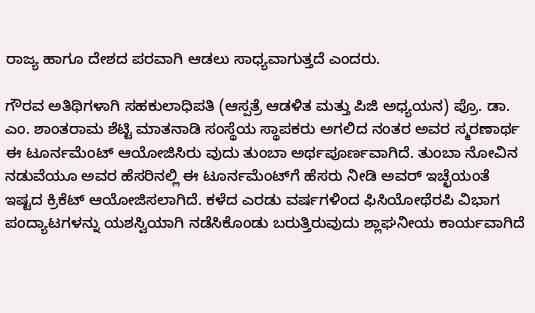ರಾಜ್ಯ ಹಾಗೂ ದೇಶದ ಪರವಾಗಿ ಆಡಲು ಸಾಧ್ಯವಾಗುತ್ತದೆ ಎಂದರು.

ಗೌರವ ಅತಿಥಿಗಳಾಗಿ ಸಹಕುಲಾಧಿಪತಿ (ಆಸ್ಪತ್ರೆ ಆಡಳಿತ ಮತ್ತು ಪಿಜಿ ಅಧ್ಯಯನ) ಪ್ರೊ. ಡಾ. ಎಂ. ಶಾಂತರಾಮ ಶೆಟ್ಟಿ ಮಾತನಾಡಿ ಸಂಸ್ಥೆಯ ಸ್ಥಾಪಕರು ಅಗಲಿದ ನಂತರ ಅವರ ಸ್ಮರಣಾರ್ಥ ಈ ಟೂರ್ನಮೆಂಟ್ ಆಯೋಜಿಸಿರು ವುದು ತುಂಬಾ ಅರ್ಥಪೂರ್ಣವಾಗಿದೆ. ತುಂಬಾ ನೋವಿನ ನಡುವೆಯೂ ಅವರ ಹೆಸರಿನಲ್ಲಿ ಈ ಟೂರ್ನಮೆಂಟ್‌ಗೆ ಹೆಸರು ನೀಡಿ ಅವರ್ ಇಚ್ಛೆಯಂತೆ ಇಷ್ಟದ ಕ್ರಿಕೆಟ್ ಆಯೋಜಿಸಲಾಗಿದೆ. ಕಳೆದ ಎರಡು ವರ್ಷಗಳಿಂದ ಫಿಸಿಯೋಥೆರಪಿ ವಿಭಾಗ ಪಂದ್ಯಾಟಗಳನ್ನು ಯಶಸ್ವಿಯಾಗಿ ನಡೆಸಿಕೊಂಡು ಬರುತ್ತಿರುವುದು ಶ್ಲಾಘನೀಯ ಕಾರ್ಯವಾಗಿದೆ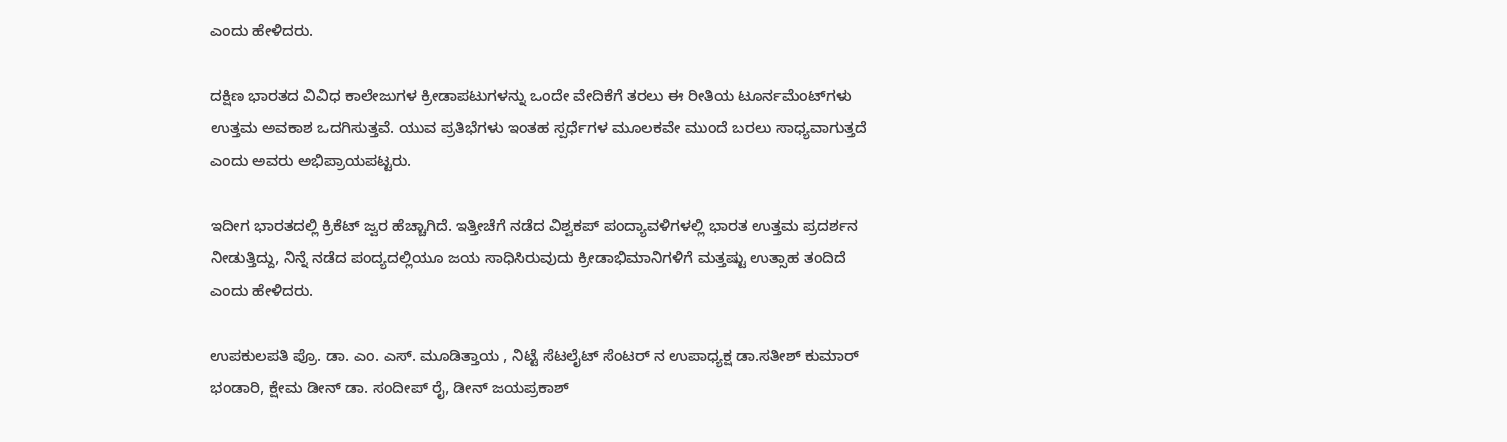ಎಂದು ಹೇಳಿದರು.

ದಕ್ಷಿಣ ಭಾರತದ ವಿವಿಧ ಕಾಲೇಜುಗಳ ಕ್ರೀಡಾಪಟುಗಳನ್ನು ಒಂದೇ ವೇದಿಕೆಗೆ ತರಲು ಈ ರೀತಿಯ ಟೂರ್ನಮೆಂಟ್‌ಗಳು ಉತ್ತಮ ಅವಕಾಶ ಒದಗಿಸುತ್ತವೆ. ಯುವ ಪ್ರತಿಭೆಗಳು ಇಂತಹ ಸ್ಪರ್ಧೆಗಳ ಮೂಲಕವೇ ಮುಂದೆ ಬರಲು ಸಾಧ್ಯವಾಗುತ್ತದೆ ಎಂದು ಅವರು ಅಭಿಪ್ರಾಯಪಟ್ಟರು.

ಇದೀಗ ಭಾರತದಲ್ಲಿ ಕ್ರಿಕೆಟ್ ಜ್ವರ ಹೆಚ್ಚಾಗಿದೆ. ಇತ್ತೀಚೆಗೆ ನಡೆದ ವಿಶ್ವಕಪ್ ಪಂದ್ಯಾವಳಿಗಳಲ್ಲಿ ಭಾರತ ಉತ್ತಮ ಪ್ರದರ್ಶನ ನೀಡುತ್ತಿದ್ದು, ನಿನ್ನೆ ನಡೆದ ಪಂದ್ಯದಲ್ಲಿಯೂ ಜಯ ಸಾಧಿಸಿರುವುದು ಕ್ರೀಡಾಭಿಮಾನಿಗಳಿಗೆ ಮತ್ತಷ್ಟು ಉತ್ಸಾಹ ತಂದಿದೆ ಎಂದು ಹೇಳಿದರು.

ಉಪಕುಲಪತಿ ಪ್ರೊ. ಡಾ. ಎಂ. ಎಸ್. ಮೂಡಿತ್ತಾಯ , ನಿಟ್ಟೆ ಸೆಟಲೈಟ್ ಸೆಂಟರ್ ನ ಉಪಾಧ್ಯಕ್ಷ ಡಾ.ಸತೀಶ್ ಕುಮಾರ್ ಭಂಡಾರಿ, ಕ್ಷೇಮ ಡೀನ್ ಡಾ. ಸಂದೀಪ್ ರೈ, ಡೀನ್ ಜಯಪ್ರಕಾಶ್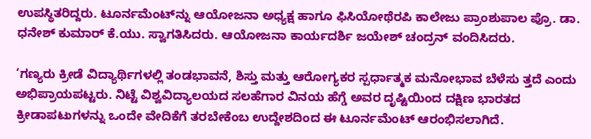ಉಪಸ್ಥಿತರಿದ್ದರು. ಟೂರ್ನಮೆಂಟ್‌ನ್ನು ಆಯೋಜನಾ ಅಧ್ಯಕ್ಷ ಹಾಗೂ ಫಿಸಿಯೋಥೆರಪಿ ಕಾಲೇಜು ಪ್ರಾಂಶುಪಾಲ ಪ್ರೊ. ಡಾ. ಧನೇಶ್ ಕುಮಾರ್ ಕೆ.ಯು. ಸ್ವಾಗತಿಸಿದರು. ಆಯೋಜನಾ ಕಾರ್ಯದರ್ಶಿ ಜಯೇಶ್ ಚಂದ್ರನ್ ವಂದಿಸಿದರು.

‘ಗಣ್ಯರು ಕ್ರೀಡೆ ವಿದ್ಯಾರ್ಥಿಗಳಲ್ಲಿ ತಂಡಭಾವನೆ, ಶಿಸ್ತು ಮತ್ತು ಆರೋಗ್ಯಕರ ಸ್ಪರ್ಧಾತ್ಮಕ ಮನೋಭಾವ ಬೆಳೆಸು ತ್ತದೆ ಎಂದು ಅಭಿಪ್ರಾಯಪಟ್ಟರು. ನಿಟ್ಟೆ ವಿಶ್ವವಿದ್ಯಾಲಯದ ಸಲಹೆಗಾರ ವಿನಯ ಹೆಗ್ಡೆ ಅವರ ದೃಷ್ಟಿಯಿಂದ ದಕ್ಷಿಣ ಭಾರತದ ಕ್ರೀಡಾಪಟುಗಳನ್ನು ಒಂದೇ ವೇದಿಕೆಗೆ ತರಬೇಕೆಂಬ ಉದ್ದೇಶದಿಂದ ಈ ಟೂರ್ನಮೆಂಟ್ ಆರಂಭಿಸಲಾಗಿದೆ.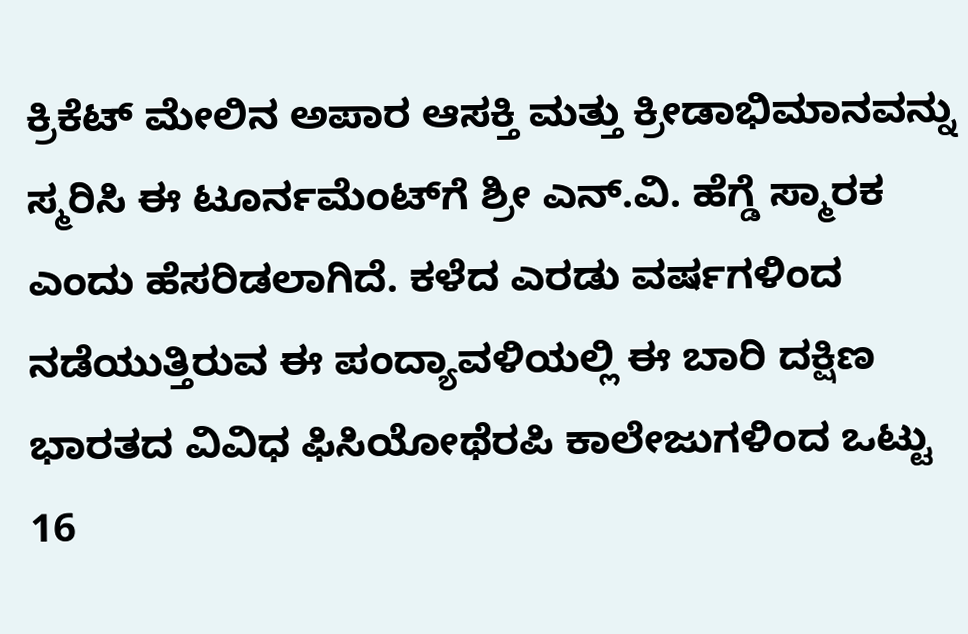ಕ್ರಿಕೆಟ್ ಮೇಲಿನ ಅಪಾರ ಆಸಕ್ತಿ ಮತ್ತು ಕ್ರೀಡಾಭಿಮಾನವನ್ನು ಸ್ಮರಿಸಿ ಈ ಟೂರ್ನಮೆಂಟ್‌ಗೆ ಶ್ರೀ ಎನ್.ವಿ. ಹೆಗ್ಡೆ ಸ್ಮಾರಕ ಎಂದು ಹೆಸರಿಡಲಾಗಿದೆ. ಕಳೆದ ಎರಡು ವರ್ಷಗಳಿಂದ ನಡೆಯುತ್ತಿರುವ ಈ ಪಂದ್ಯಾವಳಿಯಲ್ಲಿ ಈ ಬಾರಿ ದಕ್ಷಿಣ ಭಾರತದ ವಿವಿಧ ಫಿಸಿಯೋಥೆರಪಿ ಕಾಲೇಜುಗಳಿಂದ ಒಟ್ಟು 16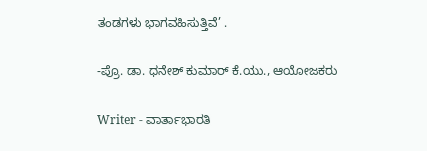ತಂಡಗಳು ಭಾಗವಹಿಸುತ್ತಿವೆ’ .

-ಪ್ರೊ. ಡಾ. ಧನೇಶ್ ಕುಮಾರ್ ಕೆ.ಯು., ಆಯೋಜಕರು

Writer - ವಾರ್ತಾಭಾರತಿ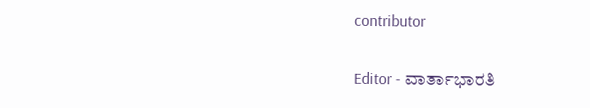contributor

Editor - ವಾರ್ತಾಭಾರತಿ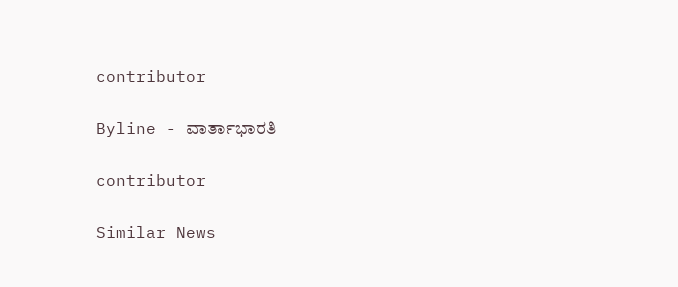contributor

Byline - ವಾರ್ತಾಭಾರತಿ

contributor

Similar News